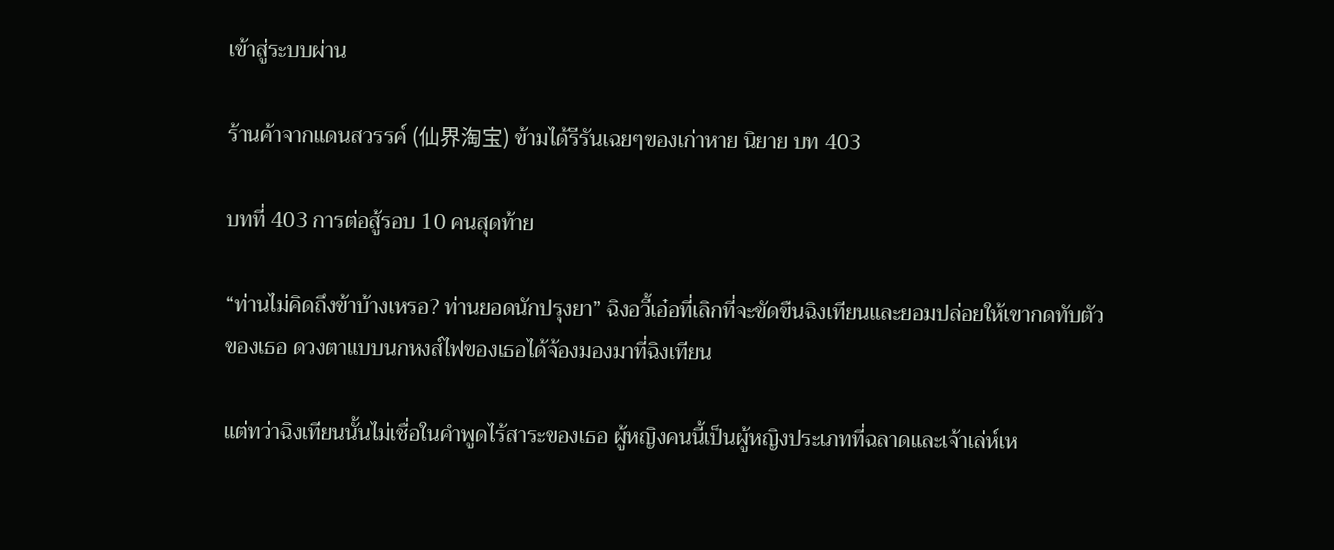เข้าสู่ระบบผ่าน

ร้านค้าจากแดนสวรรค์ (仙界淘宝) ข้ามได้รีรันเฉยๆของเก่าหาย นิยาย บท 403

บทที่ 403 การต่อสู้รอบ 10 คนสุดท้าย

“ท่านไม่คิดถึงข้าบ้างเหรอ? ท่านยอดนักปรุงยา” ฉิงอวี้เอ๋อที่เลิกที่จะขัดขืนฉิงเทียนและยอมปล่อยให้เขากดทับตัวของเธอ ดวงตาแบบนกหงส์ไฟของเธอได้จ้องมองมาที่ฉิงเทียน

แต่ทว่าฉิงเทียนนั้นไม่เชื่อในคำพูดไร้สาระของเธอ ผู้หญิงคนนี้เป็นผู้หญิงประเภทที่ฉลาดและเจ้าเล่ห์เห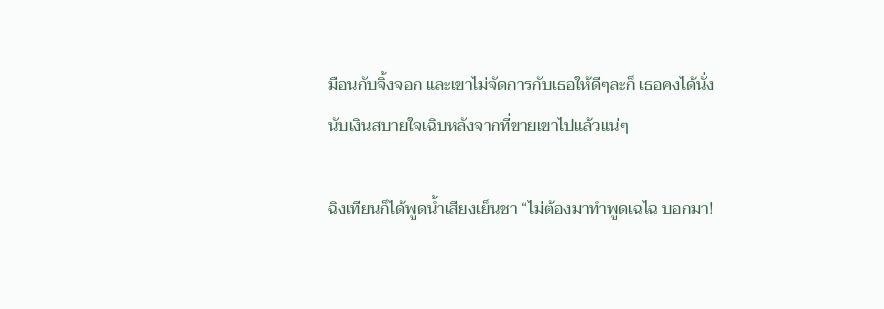มือนกับจิ้งจอก และเขาไม่จัดการกับเธอให้ดีๆละก็ เธอคงได้นั่งนับเงินสบายใจเฉิบหลังจากที่ขายเขาไปแล้วแน่ๆ

ฉิงเทียนก็ได้พูดน้ำเสียงเย็นชา “ไม่ต้องมาทำพูดเฉไฉ บอกมา!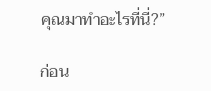คุณมาทำอะไรที่นี่?”

ก่อน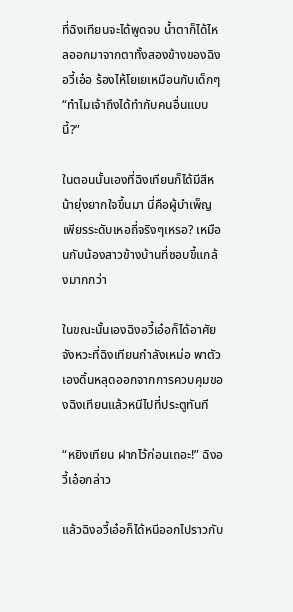ที่ฉิงเทียนจะได้พูดจบ น้ำตาก็ได้ไหลออกมาจากตาทั้งสองข้างของฉิงอวี้เอ๋อ ร้องไห้โยเยเหมือนกับเด็กๆ “ทำไมเจ้าถึงได้ทำกับคนอื่นแบบนี้?”

ในตอนนั้นเองที่ฉิงเทียนก็ได้มีสีหน้ายุ่งยากใจขึ้นมา นี่คือผู้บำเพ็ญเพียรระดับเหอถี่จริงๆเหรอ? เหมือนกับน้องสาวข้างบ้านที่ชอบขี้แกล้งมากกว่า

ในขณะนั้นเองฉิงอวี้เอ๋อก็ได้อาศัยจังหวะที่ฉิงเทียนกำลังเหม่อ พาตัวเองดิ้นหลุดออกจากการควบคุมของฉิงเทียนแล้วหนีไปที่ประตูทันที

“หยิงเทียน ฝากไว้ก่อนเถอะ!” ฉิงอวี้เอ๋อกล่าว

แล้วฉิงอวี้เอ๋อก็ได้หนีออกไปราวกับ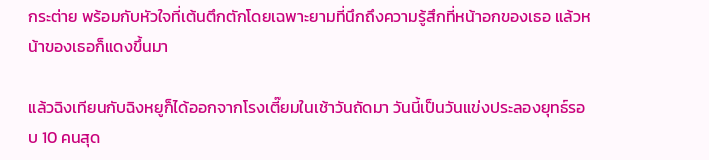กระต่าย พร้อมกับหัวใจที่เต้นตึกตักโดยเฉพาะยามที่นึกถึงความรู้สึกที่หน้าอกของเธอ แล้วหน้าของเธอก็แดงขึ้นมา

แล้วฉิงเทียนกับฉิงหยูก็ได้ออกจากโรงเตี๊ยมในเช้าวันถัดมา วันนี้เป็นวันแข่งประลองยุทธ์รอบ 10 คนสุด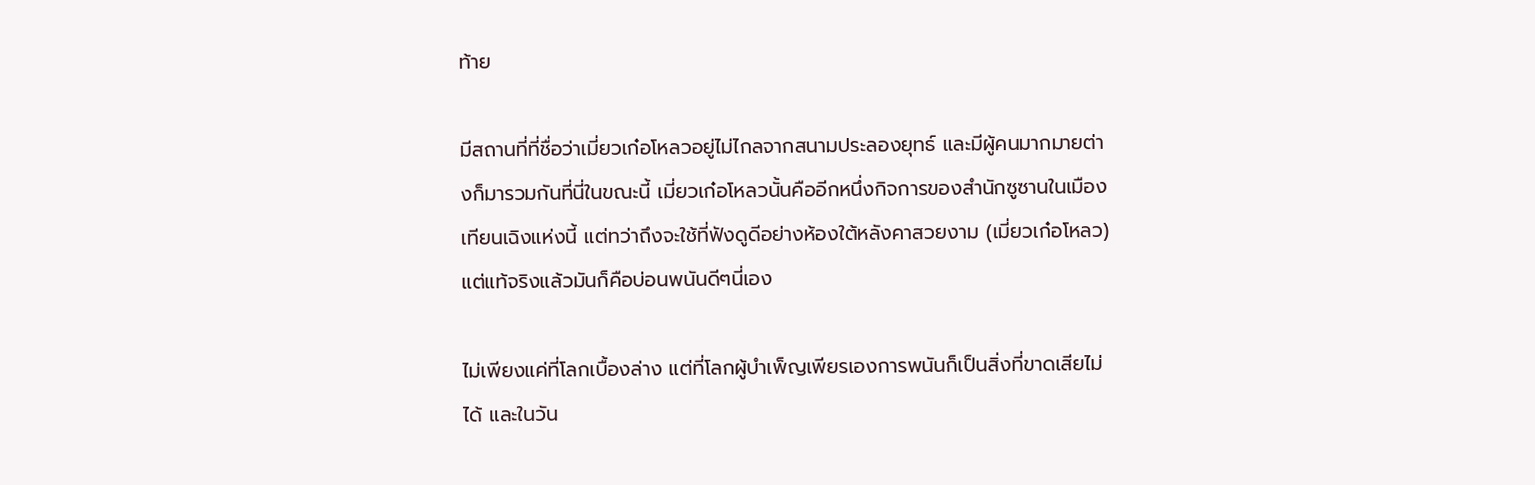ท้าย

มีสถานที่ที่ชื่อว่าเมี่ยวเก๋อโหลวอยู่ไม่ไกลจากสนามประลองยุทธ์ และมีผู้คนมากมายต่างก็มารวมกันที่นี่ในขณะนี้ เมี่ยวเก๋อโหลวนั้นคืออีกหนึ่งกิจการของสำนักซูซานในเมืองเทียนเฉิงแห่งนี้ แต่ทว่าถึงจะใช้ที่ฟังดูดีอย่างห้องใต้หลังคาสวยงาม (เมี่ยวเก๋อโหลว)แต่แท้จริงแล้วมันก็คือบ่อนพนันดีๆนี่เอง

ไม่เพียงแค่ที่โลกเบื้องล่าง แต่ที่โลกผู้บำเพ็ญเพียรเองการพนันก็เป็นสิ่งที่ขาดเสียไม่ได้ และในวัน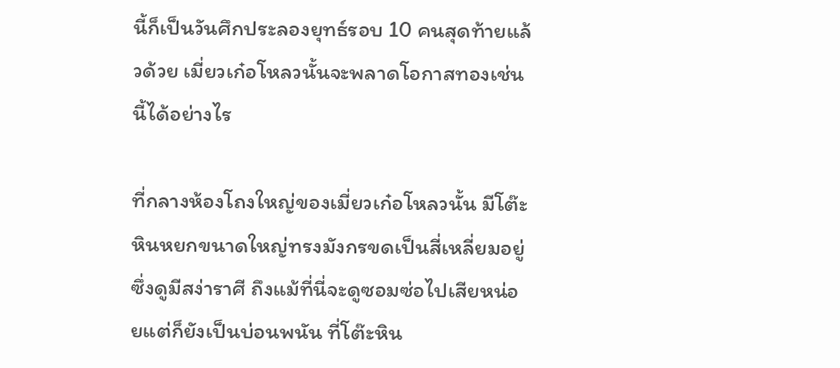นี้ก็เป็นวันศึกประลองยุทธ์รอบ 10 คนสุดท้ายแล้วด้วย เมี่ยวเก๋อโหลวนั้นจะพลาดโอกาสทองเช่นนี้ได้อย่างไร

ที่กลางห้องโถงใหญ่ของเมี่ยวเก๋อโหลวนั้น มีโต๊ะหินหยกขนาดใหญ่ทรงมังกรขดเป็นสี่เหลี่ยมอยู่ซึ่งดูมีสง่าราศี ถึงแม้ที่นี่จะดูซอมซ่อไปเสียหน่อยแต่ก็ยังเป็นบ่อนพนัน ที่โต๊ะหิน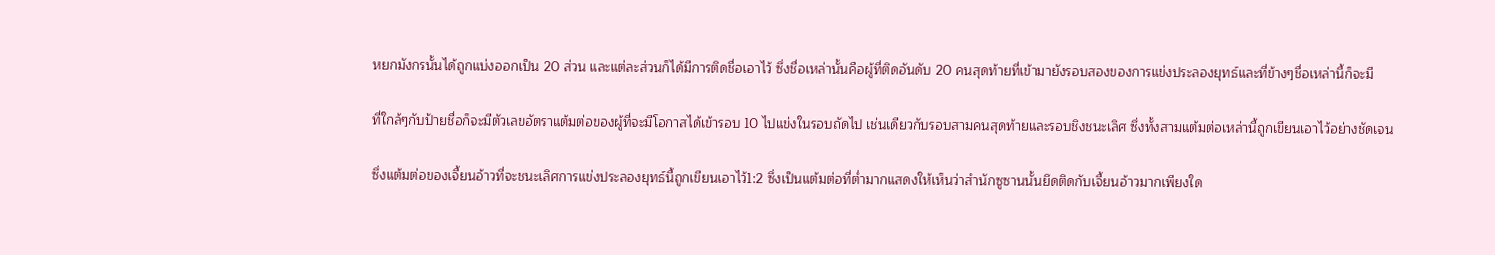หยกมังกรนั้นได้ถูกแบ่งออกเป็น 20 ส่วน และแต่ละส่วนก็ได้มีการติดชื่อเอาไว้ ซึ่งชื่อเหล่านั้นคือผู้ที่ติดอันดับ 20 คนสุดท้ายที่เข้ามายังรอบสองของการแข่งประลองยุทธ์และที่ข้างๆชื่อเหล่านี้ก็จะมี

ที่ใกล้ๆกับป้ายชื่อก็จะมีตัวเลขอัตราแต้มต่อของผู้ที่จะมีโอกาสได้เข้ารอบ 10 ไปแข่งในรอบถัดไป เช่นเดียวกับรอบสามคนสุดท้ายและรอบชิงชนะเลิศ ซึ่งทั้งสามแต้มต่อเหล่านี้ถูกเขียนเอาไว้อย่างชัดเจน

ซึ่งแต้มต่อของเจี้ยนอ้าวที่จะชนะเลิศการแข่งประลองยุทธ์นี้ถูกเขียนเอาไว้1:2 ซึ่งเป็นแต้มต่อที่ต่ำมากแสดงให้เห็นว่าสำนักซูซานนั้นยึดติดกับเจี้ยนอ้าวมากเพียงใด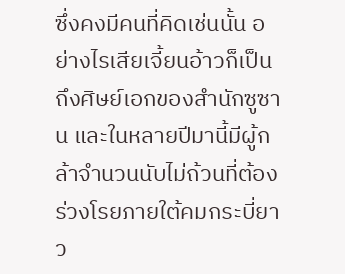ซึ่งคงมีคนที่คิดเช่นนั้น อย่างไรเสียเจี้ยนอ้าวก็เป็นถึงศิษย์เอกของสำนักซูซาน และในหลายปีมานี้มีผู้กล้าจำนวนนับไม่ถ้วนที่ต้องร่วงโรยภายใต้คมกระบี่ยาว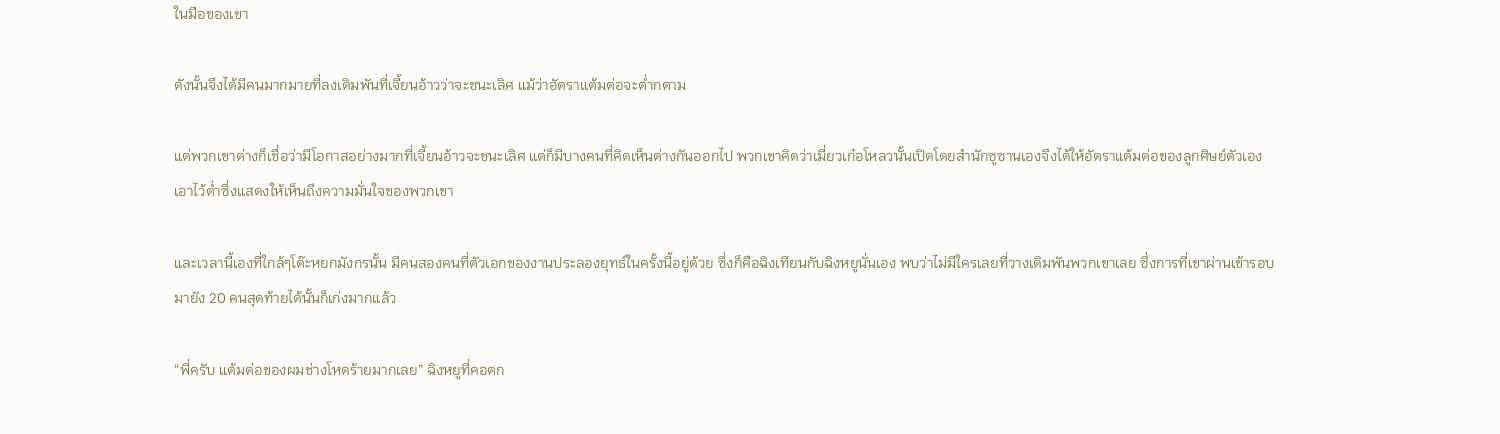ในมือของเขา

ดังนั้นจึงได้มีคนมากมายที่ลงเดิมพันที่เจี้ยนอ้าวว่าจะชนะเลิศ แม้ว่าอัตราแต้มต่อจะต่ำกตาม

แต่พวกเขาต่างก็เชื่อว่ามีโอกาสอย่างมากที่เจี้ยนอ้าวจะชนะเลิศ แต่ก็มีบางคนที่คิดเห็นต่างกันออกไป พวกเขาคิดว่าเมี่ยวเก๋อโหลวนั้นเปิดโดยสำนักซูซานเองจึงได้ให้อัตราแต้มต่อของลูกศิษย์ตัวเองเอาไว้ต่ำซึ่งแสดงให้เห็นถึงความมั่นใจของพวกเขา

และเวลานี้เองที่ใกล้ๆโต๊ะหยกมังกรนั้น มีคนสองคนที่ตัวเอกของงานประลองยุทธ์ในครั้งนี้อยู่ด้วย ซึ่งก็คือฉิงเทียนกับฉิงหยูนั่นเอง พบว่าไม่มีใครเลยที่วางเดิมพันพวกเขาเลย ซึ่งการที่เขาผ่านเข้ารอบมายัง 20 คนสุดท้ายได้นั้นก็เก่งมากแล้ว

“พี่ครับ แต้มต่อของผมช่างโหดร้ายมากเลย” ฉิงหยูที่คอตก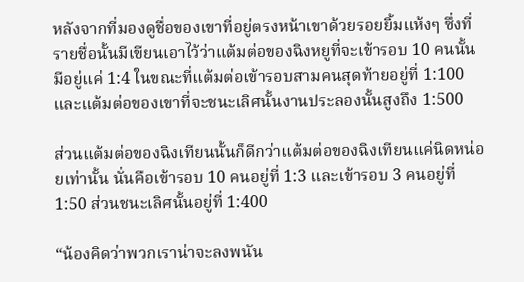หลังจากที่มองดูชื่อของเขาที่อยู่ตรงหน้าเขาด้วยรอยยิ้มแห้งๆ ซึ่งที่รายชื่อนั้นมีเขียนเอาไว้ว่าแต้มต่อของฉิงหยูที่จะเข้ารอบ 10 คนนั้นมีอยู่แค่ 1:4 ในขณะที่แต้มต่อเข้ารอบสามคนสุดท้ายอยู่ที่ 1:100 และแต้มต่อของเขาที่จะชนะเลิศนั้นงานประลองนั้นสูงถึง 1:500

ส่วนแต้มต่อของฉิงเทียนนั้นก็ดีกว่าแต้มต่อของฉิงเทียนแค่นิดหน่อยเท่านั้น นั่นคือเข้ารอบ 10 คนอยู่ที่ 1:3 และเข้ารอบ 3 คนอยู่ที่ 1:50 ส่วนชนะเลิศนั้นอยู่ที่ 1:400

“น้องคิดว่าพวกเราน่าจะลงพนัน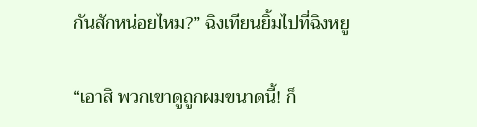กันสักหน่อยไหม?” ฉิงเทียนยิ้มไปที่ฉิงหยู

“เอาสิ พวกเขาดูถูกผมขนาดนี้! ก็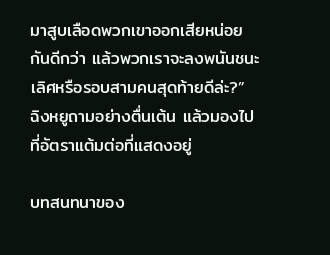มาสูบเลือดพวกเขาออกเสียหน่อยกันดีกว่า แล้วพวกเราจะลงพนันชนะเลิศหรือรอบสามคนสุดท้ายดีล่ะ?” ฉิงหยูถามอย่างตื่นเต้น แล้วมองไปที่อัตราแต้มต่อที่แสดงอยู่

บทสนทนาของ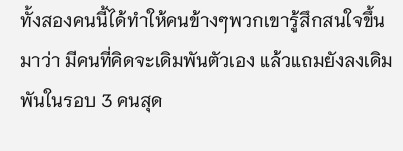ทั้งสองคนนี้ได้ทำให้คนข้างๆพวกเขารู้สึกสนใจขึ้นมาว่า มีคนที่คิดจะเดิมพันตัวเอง แล้วแถมยังลงเดิมพันในรอบ 3 คนสุด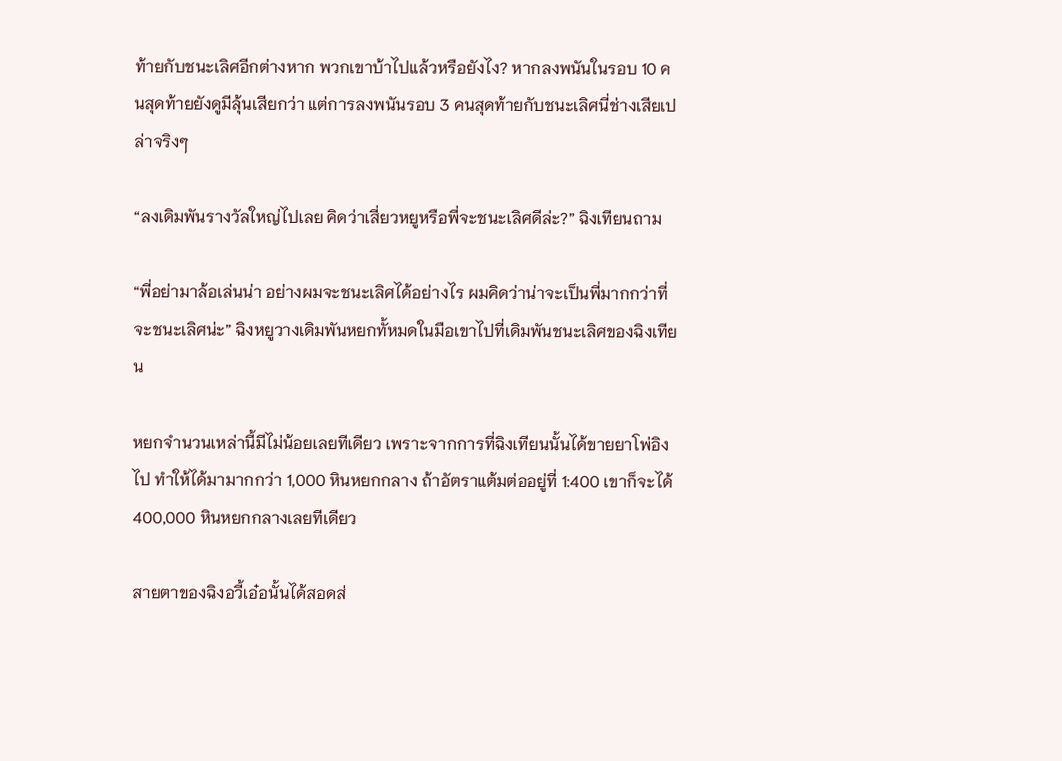ท้ายกับชนะเลิศอีกต่างหาก พวกเขาบ้าไปแล้วหรือยังไง? หากลงพนันในรอบ 10 คนสุดท้ายยังดูมีลุ้นเสียกว่า แต่การลงพนันรอบ 3 คนสุดท้ายกับชนะเลิศนี่ช่างเสียเปล่าจริงๆ

“ลงเดิมพันรางวัลใหญ่ไปเลย คิดว่าเสี่ยวหยูหรือพี่จะชนะเลิศดีล่ะ?” ฉิงเทียนถาม

“พี่อย่ามาล้อเล่นน่า อย่างผมจะชนะเลิศได้อย่างไร ผมคิดว่าน่าจะเป็นพี่มากกว่าที่จะชนะเลิศน่ะ” ฉิงหยูวางเดิมพันหยกทั้หมดในมือเขาไปที่เดิมพันชนะเลิศของฉิงเทียน

หยกจำนวนเหล่านี้มีไม่น้อยเลยทีเดียว เพราะจากการที่ฉิงเทียนนั้นได้ขายยาโพ่อิงไป ทำให้ได้มามากกว่า 1,000 หินหยกกลาง ถ้าอัตราแต้มต่ออยู่ที่ 1:400 เขาก็จะได้ 400,000 หินหยกกลางเลยทีเดียว

สายตาของฉิงอวี้เอ๋อนั้นได้สอดส่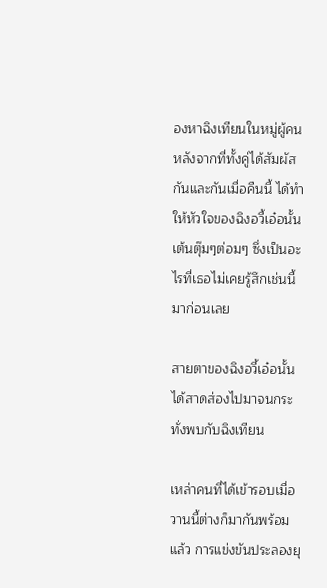องหาฉิงเทียนในหมู่ผู้คน หลังจากที่ทั้งคู่ได้สัมผัสกันและกันเมื่อคืนนี้ ได้ทำให้หัวใจของฉิงอวี้เอ๋อนั้นเต้นตุ๊มๆต่อมๆ ซึ่งเป็นอะไรที่เธอไม่เคยรู้สึกเช่นนี้มาก่อนเลย

สายตาของฉิงอวี้เอ๋อนั้นได้สาดส่องไปมาจนกระทั่งพบกับฉิงเทียน

เหล่าคนที่ได้เข้ารอบเมื่อวานนี้ต่างก็มากันพร้อมแล้ว การแข่งขันประลองยุ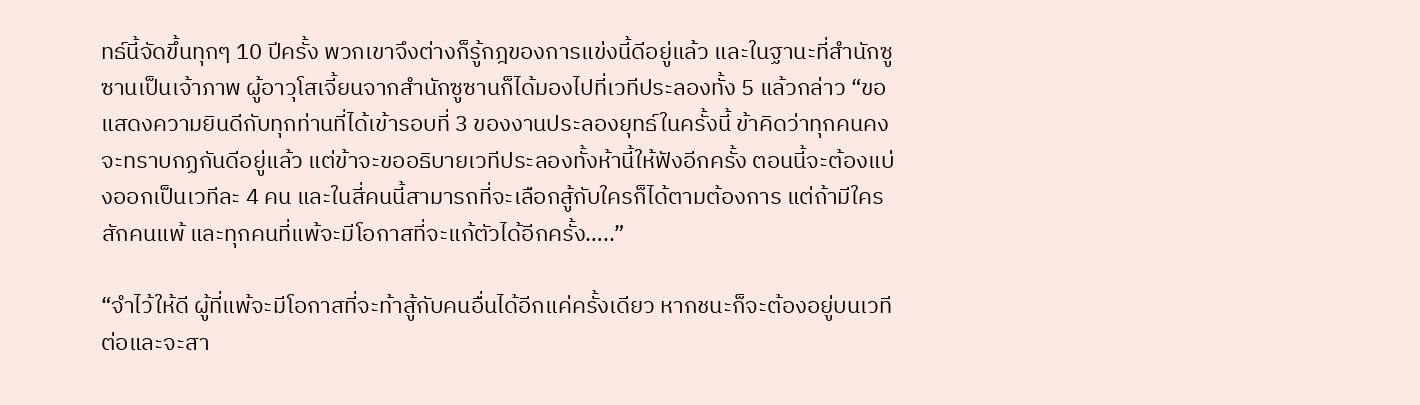ทธ์นี้จัดขึ้นทุกๆ 10 ปีครั้ง พวกเขาจึงต่างก็รู้กฎของการแข่งนี้ดีอยู่แล้ว และในฐานะที่สำนักซูซานเป็นเจ้าภาพ ผู้อาวุโสเจี้ยนจากสำนักซูซานก็ได้มองไปที่เวทีประลองทั้ง 5 แล้วกล่าว “ขอแสดงความยินดีกับทุกท่านที่ได้เข้ารอบที่ 3 ของงานประลองยุทธ์ในครั้งนี้ ข้าคิดว่าทุกคนคงจะทราบกฏกันดีอยู่แล้ว แต่ข้าจะขออธิบายเวทีประลองทั้งห้านี้ให้ฟังอีกครั้ง ตอนนี้จะต้องแบ่งออกเป็นเวทีละ 4 คน และในสี่คนนี้สามารถที่จะเลือกสู้กับใครก็ได้ตามต้องการ แต่ถ้ามีใครสักคนแพ้ และทุกคนที่แพ้จะมีโอกาสที่จะแก้ตัวได้อีกครั้ง…..”

“จำไว้ให้ดี ผู้ที่แพ้จะมีโอกาสที่จะท้าสู้กับคนอื่นได้อีกแค่ครั้งเดียว หากชนะก็จะต้องอยู่บนเวทีต่อและจะสา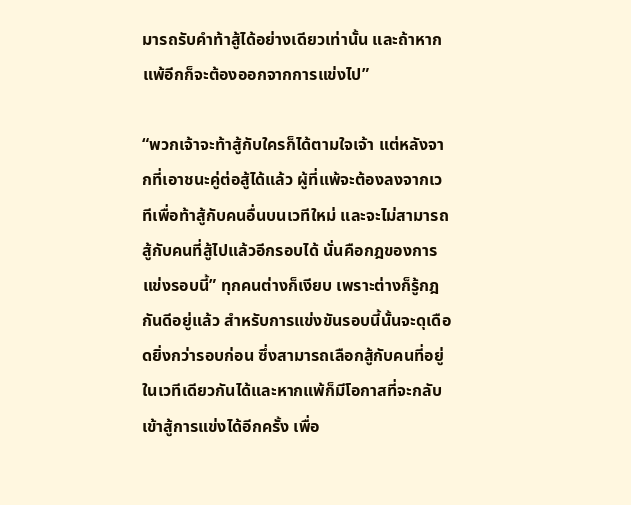มารถรับคำท้าสู้ได้อย่างเดียวเท่านั้น และถ้าหากแพ้อีกก็จะต้องออกจากการแข่งไป”

“พวกเจ้าจะท้าสู้กับใครก็ได้ตามใจเจ้า แต่หลังจากที่เอาชนะคู่ต่อสู้ได้แล้ว ผู้ที่แพ้จะต้องลงจากเวทีเพื่อท้าสู้กับคนอื่นบนเวทีใหม่ และจะไม่สามารถสู้กับคนที่สู้ไปแล้วอีกรอบได้ นั่นคือกฎของการแข่งรอบนี้” ทุกคนต่างก็เงียบ เพราะต่างก็รู้กฎกันดีอยู่แล้ว สำหรับการแข่งขันรอบนี้นั้นจะดุเดือดยิ่งกว่ารอบก่อน ซึ่งสามารถเลือกสู้กับคนที่อยู่ในเวทีเดียวกันได้และหากแพ้ก็มีโอกาสที่จะกลับเข้าสู้การแข่งได้อีกครั้ง เพื่อ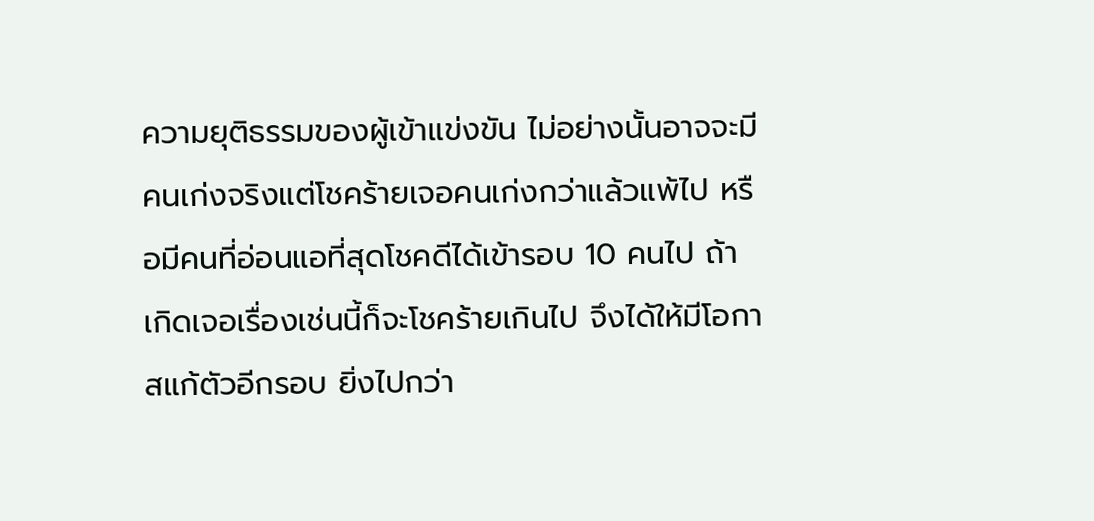ความยุติธรรมของผู้เข้าแข่งขัน ไม่อย่างนั้นอาจจะมีคนเก่งจริงแต่โชคร้ายเจอคนเก่งกว่าแล้วแพ้ไป หรือมีคนที่อ่อนแอที่สุดโชคดีได้เข้ารอบ 10 คนไป ถ้าเกิดเจอเรื่องเช่นนี้ก็จะโชคร้ายเกินไป จึงได้ให้มีโอกาสแก้ตัวอีกรอบ ยิ่งไปกว่า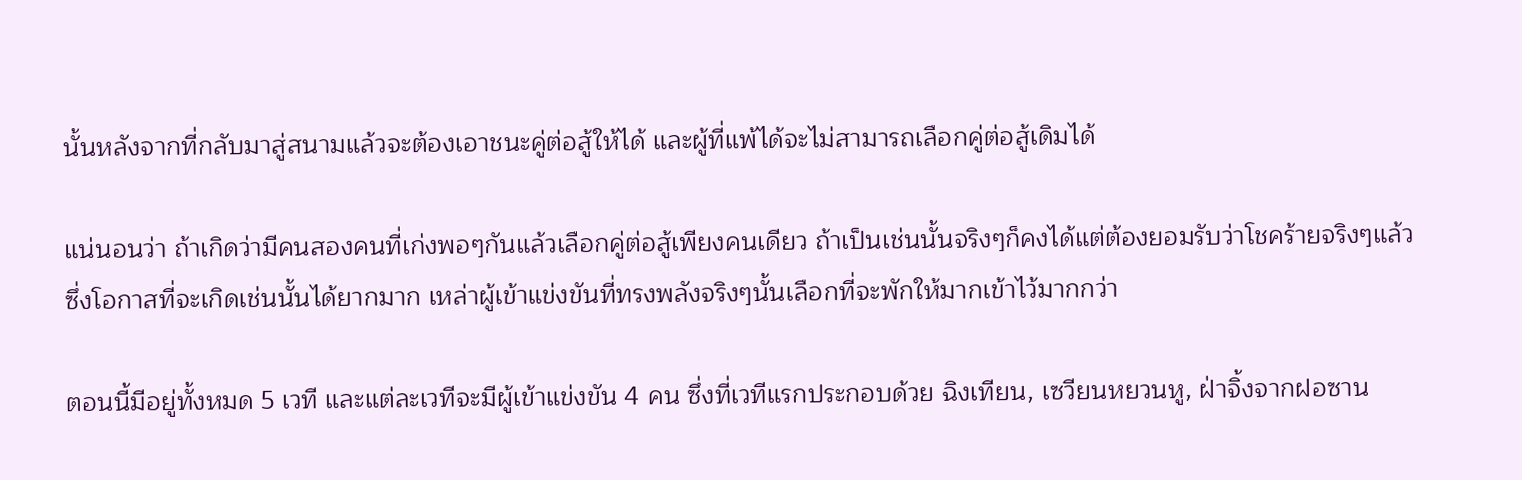นั้นหลังจากที่กลับมาสู่สนามแล้วจะต้องเอาชนะคู่ต่อสู้ให้ได้ และผู้ที่แพ้ได้จะไม่สามารถเลือกคู่ต่อสู้เดิมได้

แน่นอนว่า ถ้าเกิดว่ามีคนสองคนที่เก่งพอๆกันแล้วเลือกคู่ต่อสู้เพียงคนเดียว ถ้าเป็นเช่นนั้นจริงๆก็คงได้แต่ต้องยอมรับว่าโชคร้ายจริงๆแล้ว ซึ่งโอกาสที่จะเกิดเช่นนั้นได้ยากมาก เหล่าผู้เข้าแข่งขันที่ทรงพลังจริงๆนั้นเลือกที่จะพักให้มากเข้าไว้มากกว่า

ตอนนี้มีอยู่ทั้งหมด 5 เวที และแต่ละเวทีจะมีผู้เข้าแข่งขัน 4 คน ซึ่งที่เวทีแรกประกอบด้วย ฉิงเทียน, เซวียนหยวนหู, ฝ่าจิ้งจากฝอซาน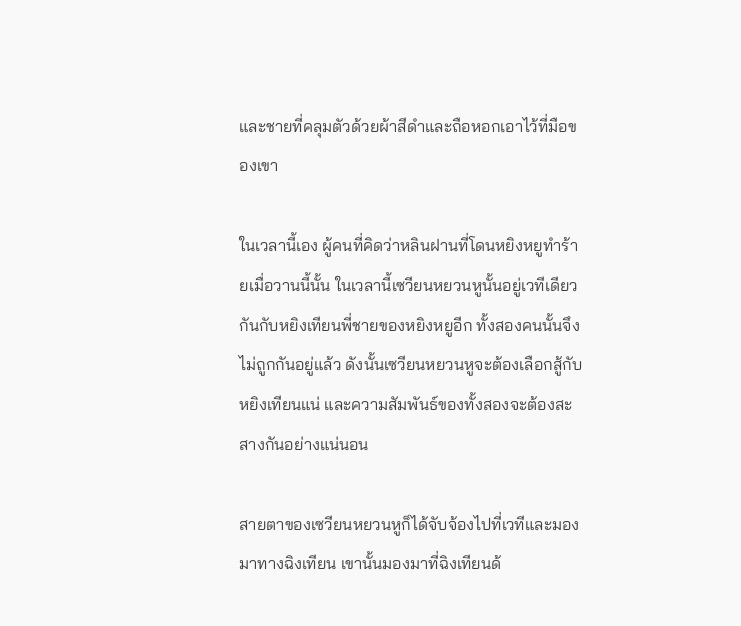และชายที่คลุมตัวด้วยผ้าสีดำและถือหอกเอาไว้ที่มือของเขา

ในเวลานี้เอง ผู้คนที่คิดว่าหลินฝานที่โดนหยิงหยูทำร้ายเมื่อวานนี้นั้น ในเวลานี้เซวียนหยวนหูนั้นอยู่เวทีเดียวกันกับหยิงเทียนพี่ชายของหยิงหยูอีก ทั้งสองคนนั้นจึงไม่ถูกกันอยู่แล้ว ดังนั้นเซวียนหยวนหูจะต้องเลือกสู้กับหยิงเทียนแน่ และความสัมพันธ์ของทั้งสองจะต้องสะสางกันอย่างแน่นอน

สายตาของเซวียนหยวนหูก็ได้จับจ้องไปที่เวทีและมองมาทางฉิงเทียน เขานั้นมองมาที่ฉิงเทียนด้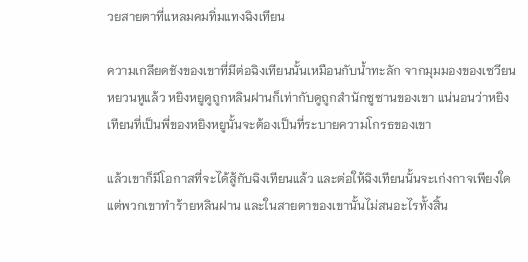วยสายตาที่แหลมคมทิ่มแทงฉิงเทียน

ความเกลียดชังของเขาที่มีต่อฉิงเทียนนั้นเหมือนกับน้ำทะลัก จากมุมมองของเซวียนหยวนหูแล้ว หยิงหยูดูถูกหลินฝานก็เท่ากับดูถูกสำนักซูซานของเขา แน่นอนว่าหยิงเทียนที่เป็นพี่ของหยิงหยูนั้นจะต้องเป็นที่ระบายความโกรธของเขา

แล้วเขาก็มีโอกาสที่จะได้สู้กับฉิงเทียนแล้ว และต่อให้ฉิงเทียนนั้นจะเก่งกาจเพียงใด แต่พวกเขาทำร้ายหลินฝาน และในสายตาของเขานั้นไม่สนอะไรทั้งสิ้น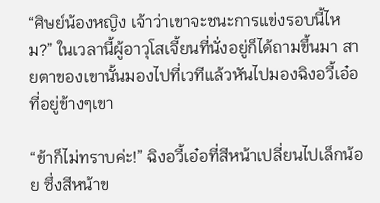“ศิษย์น้องหญิง เจ้าว่าเขาจะชนะการแข่งรอบนี้ไหม?” ในเวลานี้ผู้อาวุโสเจี้ยนที่นั่งอยู่ก็ได้ถามขึ้นมา สายตาของเขานั้นมองไปที่เวทีแล้วหันไปมองฉิงอวี้เอ๋อที่อยู่ข้างๆเขา

“ข้าก็ไม่ทราบค่ะ!” ฉิงอวี้เอ๋อที่สีหน้าเปลี่ยนไปเล็กน้อย ซึ่งสีหน้าข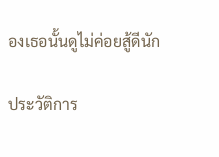องเธอนั้นดูไม่ค่อยสู้ดีนัก

ประวัติการ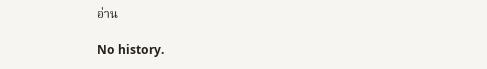อ่าน

No history.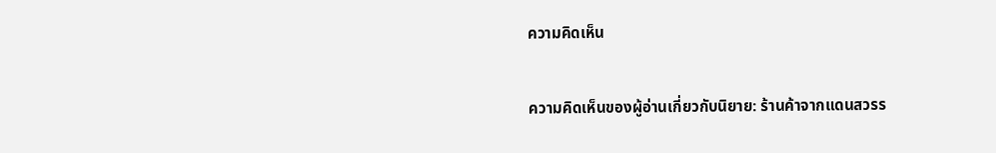ความคิดเห็น

ความคิดเห็นของผู้อ่านเกี่ยวกับนิยาย: ร้านค้าจากแดนสวรร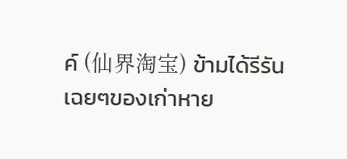ค์ (仙界淘宝) ข้ามได้รีรันเฉยๆของเก่าหาย